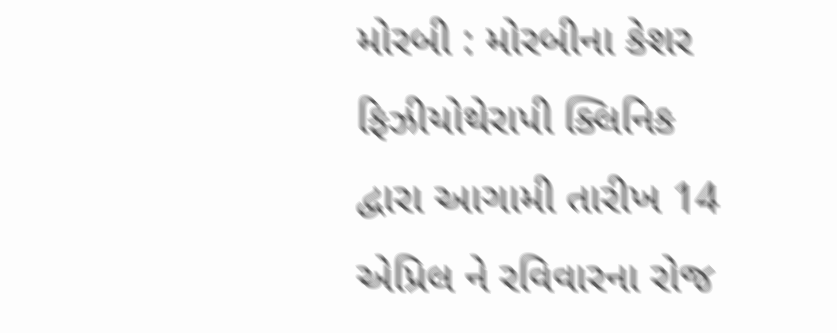મોરબી : મોરબીના કેશર ફિઝીયોથેરાપી ક્લિનિક દ્વારા આગામી તારીખ 14 એપ્રિલ ને રવિવારના રોજ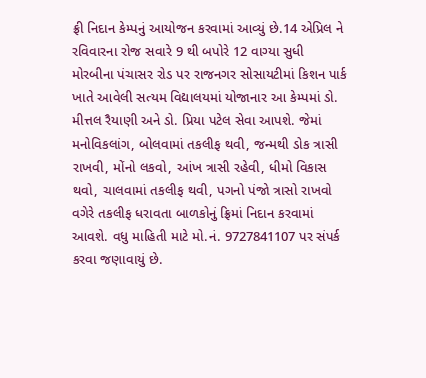ફ્રી નિદાન કેમ્પનું આયોજન કરવામાં આવ્યું છે.14 એપ્રિલ ને રવિવારના રોજ સવારે 9 થી બપોરે 12 વાગ્યા સુધી મોરબીના પંચાસર રોડ પર રાજનગર સોસાયટીમાં કિશન પાર્ક ખાતે આવેલી સત્યમ વિદ્યાલયમાં યોજાનાર આ કેમ્પમાં ડો. મીત્તલ રૈયાણી અને ડો. પ્રિયા પટેલ સેવા આપશે. જેમાં મનોવિકલાંગ, બોલવામાં તકલીફ થવી, જન્મથી ડોક ત્રાસી રાખવી, મોંનો લકવો, આંખ ત્રાસી રહેવી, ધીમો વિકાસ થવો, ચાલવામાં તકલીફ થવી, પગનો પંજો ત્રાસો રાખવો વગેરે તકલીફ ધરાવતા બાળકોનું ફ્રિમાં નિદાન કરવામાં આવશે. વધુ માહિતી માટે મો.નં. 9727841107 પર સંપર્ક કરવા જણાવાયું છે.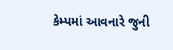કેમ્પમાં આવનારે જુની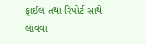ફાઈલ તથા રિપોર્ટ સાથે લાવવા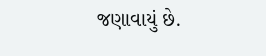જણાવાયું છે.